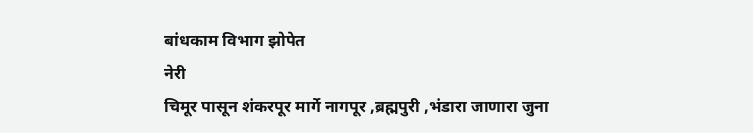बांधकाम विभाग झोपेत
नेरी
चिमूर पासून शंकरपूर मार्गे नागपूर ,ब्रह्मपुरी ,भंडारा जाणारा जुना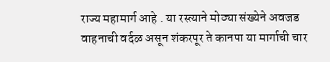राज्य महामार्ग आहे . या रस्त्याने मोठ्या संख्येने अवजड वाहनाची वर्दळ असून शंकरपूर ते कानपा या मार्गाची चार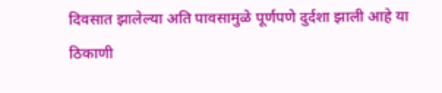दिवसात झालेल्या अति पावसामुळे पूर्णपणे दुर्दशा झाली आहे या ठिकाणी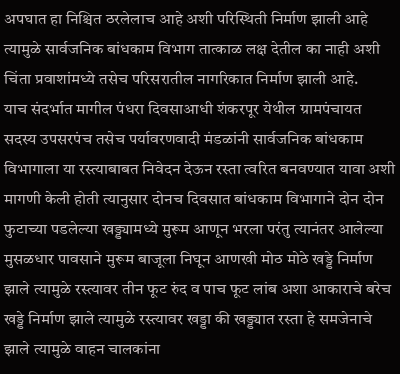अपघात हा निश्चित ठरलेलाच आहे अशी परिस्थिती निर्माण झाली आहे त्यामुळे सार्वजनिक बांधकाम विभाग तात्काळ लक्ष देतील का नाही अशी चिंता प्रवाशांमध्ये तसेच परिसरातील नागरिकात निर्माण झाली आहे.
याच संदर्भात मागील पंधरा दिवसाआधी शंकरपूर येथील ग्रामपंचायत सदस्य उपसरपंच तसेच पर्यावरणवादी मंडळांनी सार्वजनिक बांधकाम विभागाला या रस्त्याबाबत निवेदन देऊन रस्ता त्वरित बनवण्यात यावा अशी मागणी केली होती त्यानुसार दोनच दिवसात बांधकाम विभागाने दोन दोन फुटाच्या पडलेल्या खड्ड्यामध्ये मुरूम आणून भरला परंतु त्यानंतर आलेल्या मुसळधार पावसाने मुरूम बाजूला निघून आणखी मोठ मोठे खड्डे निर्माण झाले त्यामुळे रस्त्यावर तीन फूट रुंद व पाच फूट लांब अशा आकाराचे बरेच खड्डे निर्माण झाले त्यामुळे रस्त्यावर खड्डा की खड्ड्यात रस्ता हे समजेनाचे झाले त्यामुळे वाहन चालकांना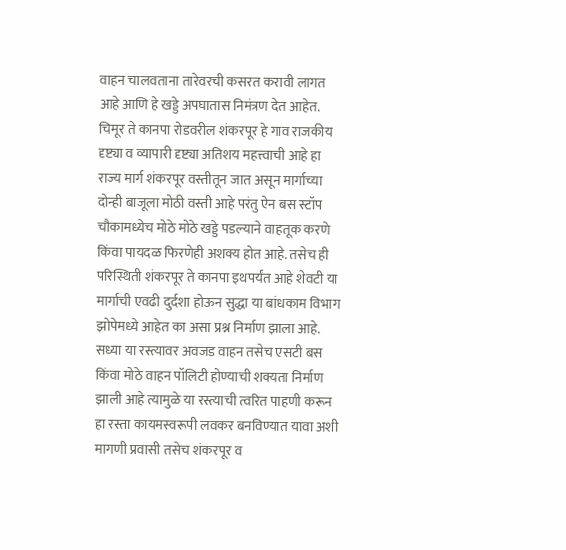वाहन चालवताना तारेवरची कसरत करावी लागत आहे आणि हे खड्डे अपघातास निमंत्रण देत आहेत.
चिमूर ते कानपा रोडवरील शंकरपूर हे गाव राजकीय दृष्ट्या व व्यापारी दृष्ट्या अतिशय महत्त्वाची आहे हा राज्य मार्ग शंकरपूर वस्तीतून जात असून मार्गाच्या दोन्ही बाजूला मोठी वस्ती आहे परंतु ऐन बस स्टॉप चौकामध्येच मोठे मोठे खड्डे पडल्याने वाहतूक करणे किंवा पायदळ फिरणेही अशक्य होत आहे. तसेच ही परिस्थिती शंकरपूर ते कानपा इथपर्यंत आहे शेवटी या मार्गाची एवढी दुर्दशा होऊन सुद्धा या बांधकाम विभाग झोपेमध्ये आहेत का असा प्रश्न निर्माण झाला आहे.
सध्या या रस्त्यावर अवजड वाहन तसेच एसटी बस किंवा मोठे वाहन पॉलिटी होण्याची शक्यता निर्माण झाली आहे त्यामुळे या रस्त्याची त्वरित पाहणी करून हा रस्ता कायमस्वरूपी लवकर बनविण्यात यावा अशी मागणी प्रवासी तसेच शंकरपूर व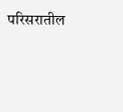परिसरातील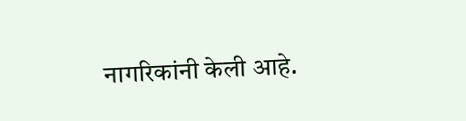नागरिकांनी केली आहे.